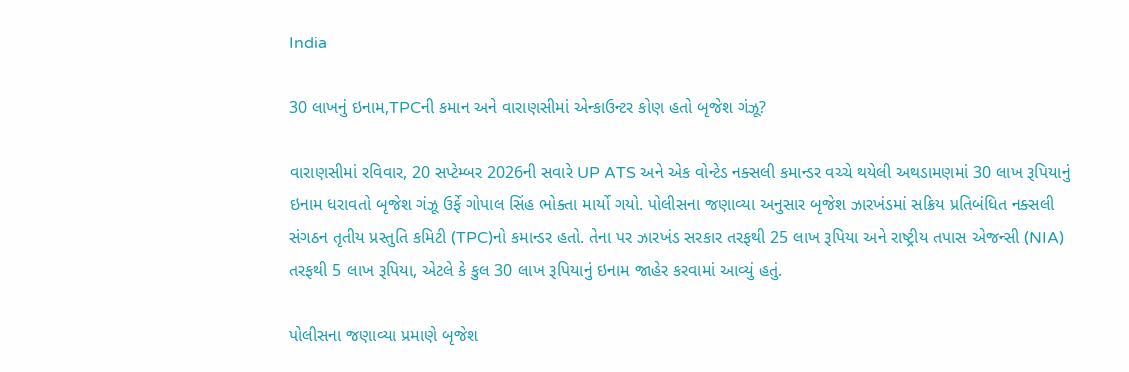India

30 લાખનું ઇનામ,TPCની કમાન અને વારાણસીમાં એન્કાઉન્ટર કોણ હતો બૃજેશ ગંઝૂ?

વારાણસીમાં રવિવાર, 20 સપ્ટેમ્બર 2026ની સવારે UP ATS અને એક વોન્ટેડ નક્સલી કમાન્ડર વચ્ચે થયેલી અથડામણમાં 30 લાખ રૂપિયાનું ઇનામ ધરાવતો બૃજેશ ગંઝૂ ઉર્ફે ગોપાલ સિંહ ભોક્તા માર્યો ગયો. પોલીસના જણાવ્યા અનુસાર બૃજેશ ઝારખંડમાં સક્રિય પ્રતિબંધિત નક્સલી સંગઠન તૃતીય પ્રસ્તુતિ કમિટી (TPC)નો કમાન્ડર હતો. તેના પર ઝારખંડ સરકાર તરફથી 25 લાખ રૂપિયા અને રાષ્ટ્રીય તપાસ એજન્સી (NIA) તરફથી 5 લાખ રૂપિયા, એટલે કે કુલ 30 લાખ રૂપિયાનું ઇનામ જાહેર કરવામાં આવ્યું હતું.

પોલીસના જણાવ્યા પ્રમાણે બૃજેશ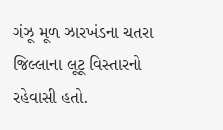ગંઝૂ મૂળ ઝારખંડના ચતરા જિલ્લાના લૂટૂ વિસ્તારનો રહેવાસી હતો.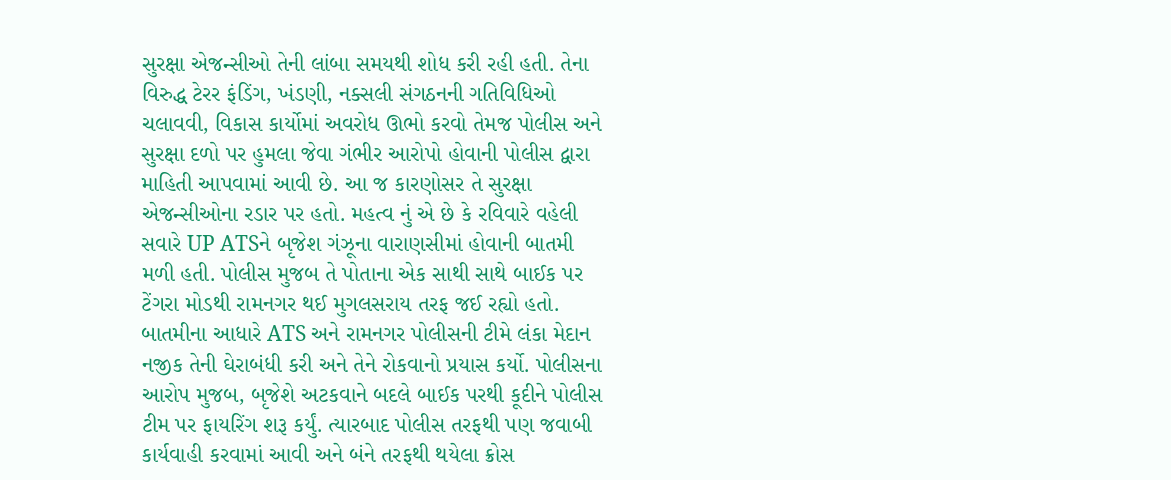સુરક્ષા એજન્સીઓ તેની લાંબા સમયથી શોધ કરી રહી હતી. તેના વિરુદ્ધ ટેરર ફંડિંગ, ખંડણી, નક્સલી સંગઠનની ગતિવિધિઓ ચલાવવી, વિકાસ કાર્યોમાં અવરોધ ઊભો કરવો તેમજ પોલીસ અને સુરક્ષા દળો પર હુમલા જેવા ગંભીર આરોપો હોવાની પોલીસ દ્વારા માહિતી આપવામાં આવી છે. આ જ કારણોસર તે સુરક્ષા એજન્સીઓના રડાર પર હતો. મહત્વ નું એ છે કે રવિવારે વહેલી સવારે UP ATSને બૃજેશ ગંઝૂના વારાણસીમાં હોવાની બાતમી મળી હતી. પોલીસ મુજબ તે પોતાના એક સાથી સાથે બાઈક પર ટેંગરા મોડથી રામનગર થઈ મુગલસરાય તરફ જઈ રહ્યો હતો. બાતમીના આધારે ATS અને રામનગર પોલીસની ટીમે લંકા મેદાન નજીક તેની ઘેરાબંધી કરી અને તેને રોકવાનો પ્રયાસ કર્યો. પોલીસના આરોપ મુજબ, બૃજેશે અટકવાને બદલે બાઈક પરથી કૂદીને પોલીસ ટીમ પર ફાયરિંગ શરૂ કર્યું. ત્યારબાદ પોલીસ તરફથી પણ જવાબી કાર્યવાહી કરવામાં આવી અને બંને તરફથી થયેલા ક્રોસ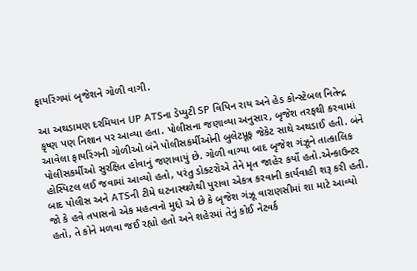ફાયરિંગમાં બૃજેશને ગોળી વાગી.

આ અથડામણ દરમિયાન UP ATSના ડેપ્યુટી SP વિપિન રાય અને હેડ કોન્સ્ટેબલ નિતેન્દ્ર કૃષ્ણ પણ નિશાન પર આવ્યા હતા. પોલીસના જણાવ્યા અનુસાર, બૃજેશ તરફથી કરવામાં આવેલા ફાયરિંગની ગોળીઓ બંને પોલીસકર્મીઓની બુલેટપ્રૂફ જેકેટ સાથે અથડાઈ હતી. બંને પોલીસકર્મીઓ સુરક્ષિત હોવાનું જણાવાયું છે. ગોળી વાગ્યા બાદ બૃજેશ ગંઝૂને તાત્કાલિક હોસ્પિટલ લઈ જવામાં આવ્યો હતો, પરંતુ ડોક્ટરોએ તેને મૃત જાહેર કર્યો હતો.એન્કાઉન્ટર બાદ પોલીસ અને ATSની ટીમે ઘટનાસ્થળેથી પુરાવા એકત્ર કરવાની કાર્યવાહી શરૂ કરી હતી. જો કે હવે તપાસનો એક મહત્વનો મુદ્દો એ છે કે બૃજેશ ગંઝૂ વારાણસીમાં શા માટે આવ્યો હતો, તે કોને મળવા જઈ રહ્યો હતો અને શહેરમાં તેનું કોઈ નેટવર્ક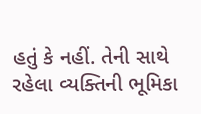હતું કે નહીં. તેની સાથે રહેલા વ્યક્તિની ભૂમિકા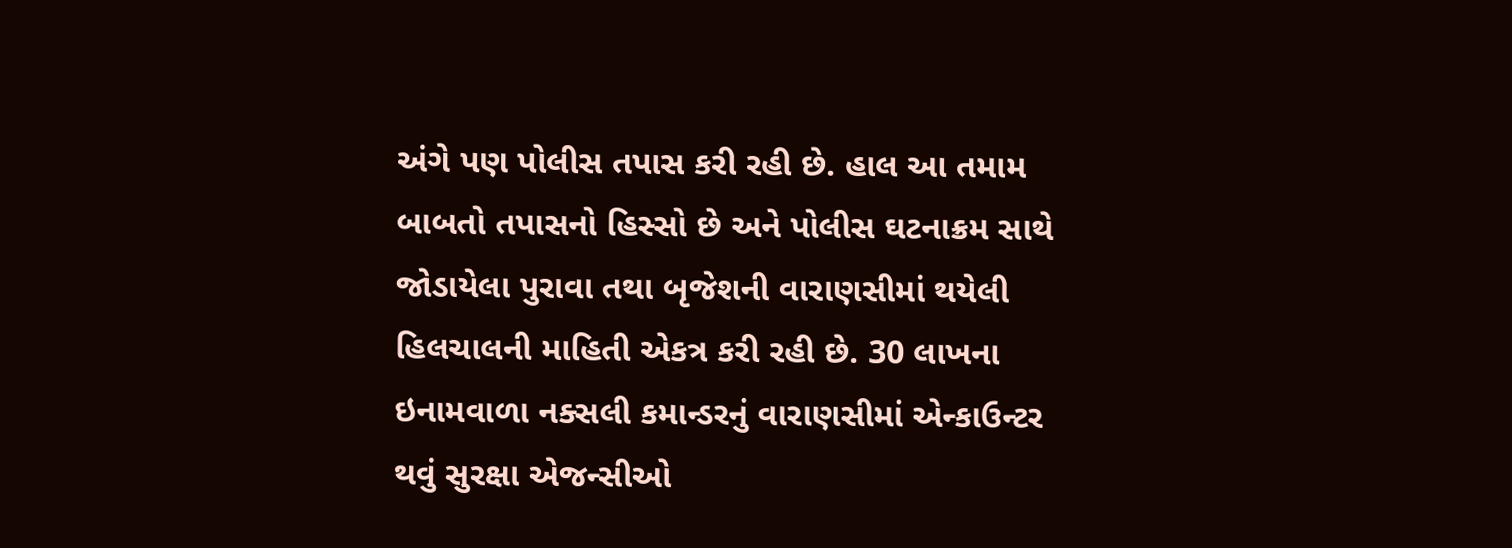અંગે પણ પોલીસ તપાસ કરી રહી છે. હાલ આ તમામ બાબતો તપાસનો હિસ્સો છે અને પોલીસ ઘટનાક્રમ સાથે જોડાયેલા પુરાવા તથા બૃજેશની વારાણસીમાં થયેલી હિલચાલની માહિતી એકત્ર કરી રહી છે. 30 લાખના ઇનામવાળા નક્સલી કમાન્ડરનું વારાણસીમાં એન્કાઉન્ટર થવું સુરક્ષા એજન્સીઓ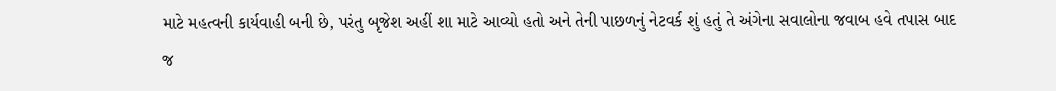માટે મહત્વની કાર્યવાહી બની છે, પરંતુ બૃજેશ અહીં શા માટે આવ્યો હતો અને તેની પાછળનું નેટવર્ક શું હતું તે અંગેના સવાલોના જવાબ હવે તપાસ બાદ જ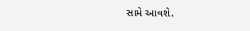સામે આવશે.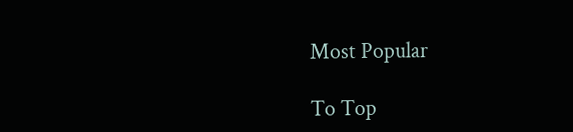Most Popular

To Top